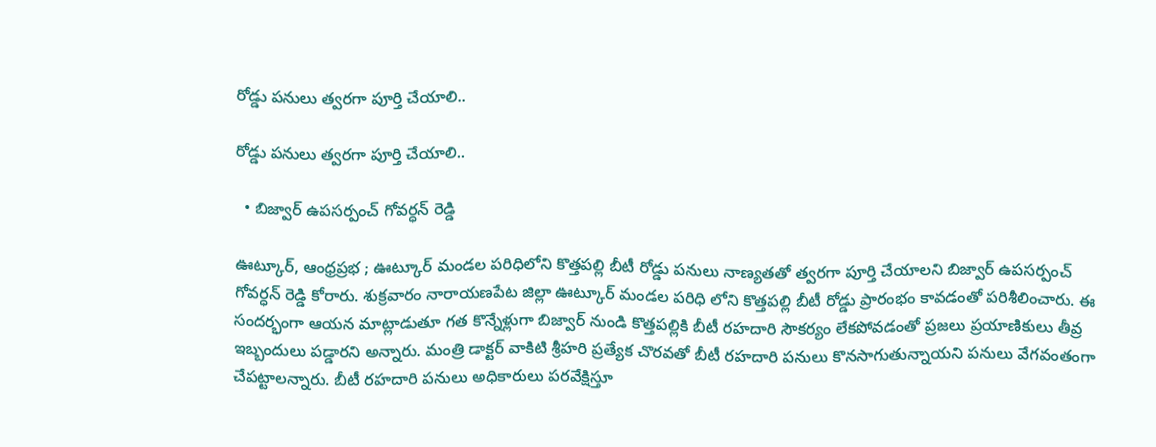రోడ్డు పనులు త్వరగా పూర్తి చేయాలి..

రోడ్డు పనులు త్వరగా పూర్తి చేయాలి..

  • బిజ్వార్ ఉపసర్పంచ్ గోవర్ధన్ రెడ్డి

ఊట్కూర్, ఆంధ్రప్రభ ; ఊట్కూర్ మండల పరిధిలోని కొత్తపల్లి బీటీ రోడ్డు పనులు నాణ్యతతో త్వరగా పూర్తి చేయాలని బిజ్వార్ ఉపసర్పంచ్ గోవర్ధన్ రెడ్డి కోరారు. శుక్రవారం నారాయణపేట జిల్లా ఊట్కూర్ మండల పరిధి లోని కొత్తపల్లి బీటీ రోడ్డు ప్రారంభం కావడంతో పరిశీలించారు. ఈ సందర్భంగా ఆయన మాట్లాడుతూ గత కొన్నేళ్లుగా బిజ్వార్ నుండి కొత్తపల్లికి బీటీ రహదారి సౌకర్యం లేకపోవడంతో ప్రజలు ప్రయాణికులు తీవ్ర ఇబ్బందులు పడ్డారని అన్నారు. మంత్రి డాక్టర్ వాకిటి శ్రీహరి ప్రత్యేక చొరవతో బీటీ రహదారి పనులు కొనసాగుతున్నాయని పనులు వేగవంతంగా చేపట్టాలన్నారు. బీటీ రహదారి పనులు అధికారులు పరవేక్షిస్తూ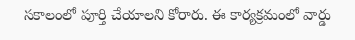సకాలంలో పూర్తి చేయాలని కోరారు. ఈ కార్యక్రమంలో వార్డు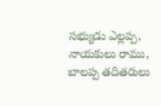సభ్యుడు ఎల్లప్ప, నాయకులు రాము, బాలప్ప తదితరులు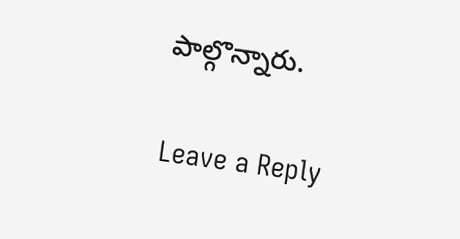పాల్గొన్నారు.

Leave a Reply